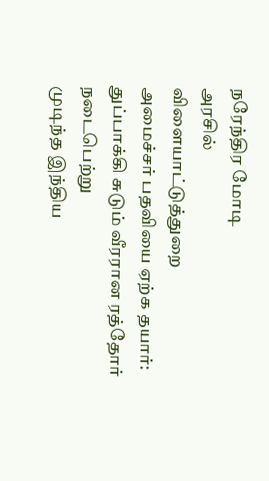நரேந்திர மோடி
அரசில்
விளையாட்டுத்துறை
அமைச்சர் பதவியை ஏற்க தயார்:
துப்பாக்கி சுடும் வீரரான ரத்தோர்
நடைபெற்று
முடிந்த இந்திய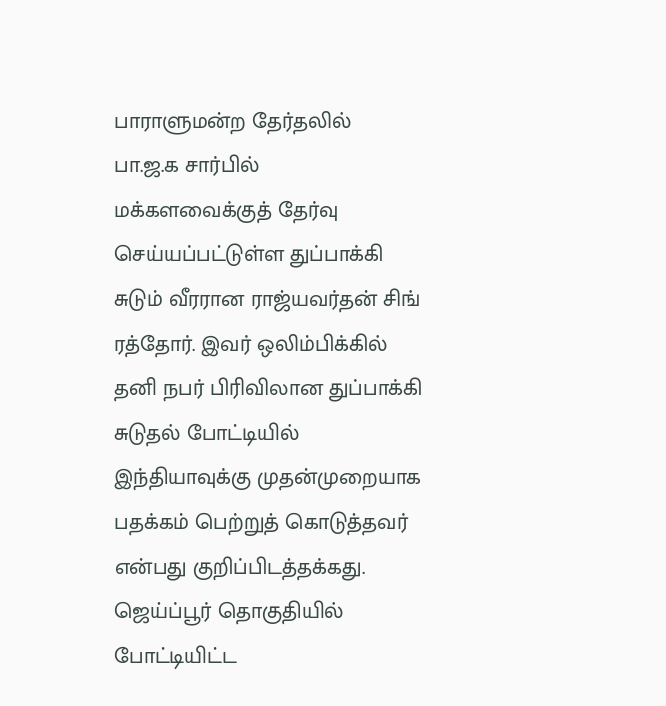பாராளுமன்ற தேர்தலில்
பா.ஜ.க சார்பில்
மக்களவைக்குத் தேர்வு செய்யப்பட்டுள்ள துப்பாக்கி
சுடும் வீரரான ராஜ்யவர்தன் சிங்
ரத்தோர். இவர் ஒலிம்பிக்கில்
தனி நபர் பிரிவிலான துப்பாக்கி
சுடுதல் போட்டியில் இந்தியாவுக்கு முதன்முறையாக பதக்கம் பெற்றுத் கொடுத்தவர் என்பது குறிப்பிடத்தக்கது. ஜெய்ப்பூர் தொகுதியில்
போட்டியிட்ட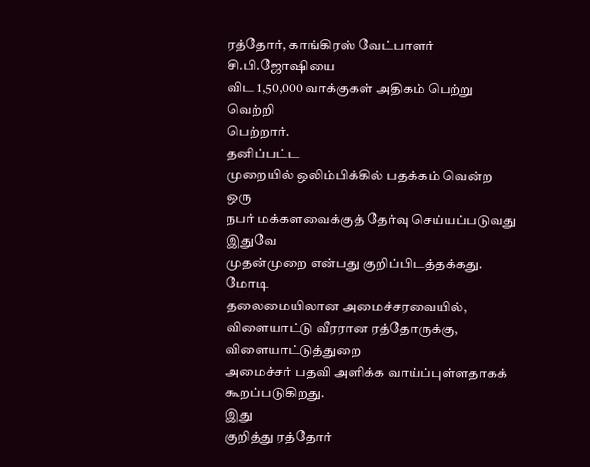ரத்தோர், காங்கிரஸ் வேட்பாளர் சி.பி.ஜோஷியை
விட 1,50,000 வாக்குகள் அதிகம் பெற்று வெற்றி
பெற்றார்.
தனிப்பட்ட
முறையில் ஒலிம்பிக்கில் பதக்கம் வென்ற ஒரு
நபர் மக்களவைக்குத் தேர்வு செய்யப்படுவது இதுவே
முதன்முறை என்பது குறிப்பிடத்தக்கது. மோடி
தலைமையிலான அமைச்சரவையில், விளையாட்டு வீரரான ரத்தோருக்கு, விளையாட்டுத்துறை
அமைச்சர் பதவி அளிக்க வாய்ப்புள்ளதாகக்
கூறப்படுகிறது.
இது
குறித்து ரத்தோர்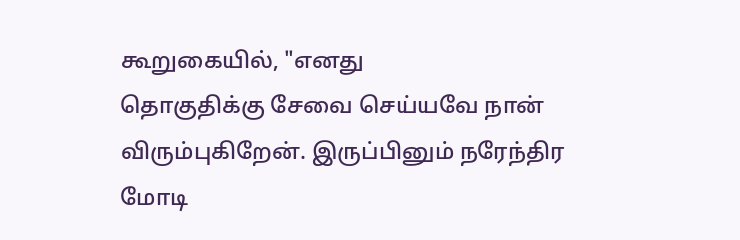கூறுகையில், "எனது
தொகுதிக்கு சேவை செய்யவே நான்
விரும்புகிறேன். இருப்பினும் நரேந்திர
மோடி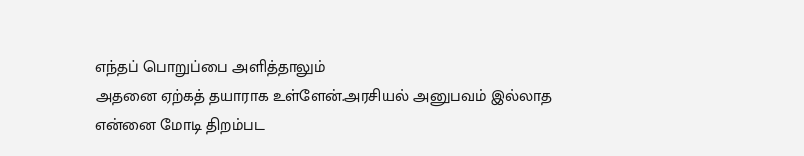எந்தப் பொறுப்பை அளித்தாலும்
அதனை ஏற்கத் தயாராக உள்ளேன்.அரசியல் அனுபவம் இல்லாத
என்னை மோடி திறம்பட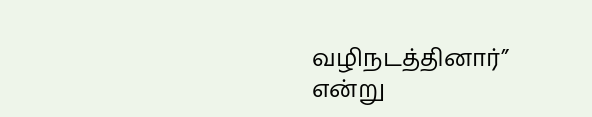வழிநடத்தினார்”
என்று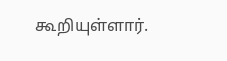கூறியுள்ளார்.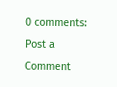0 comments:
Post a Comment